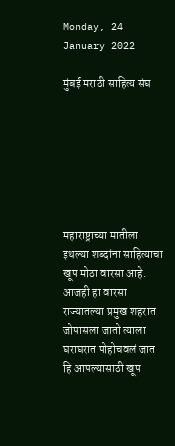Monday, 24 January 2022

मुंबई मराठी साहित्य संघ







महाराष्ट्राच्या मातीला इथल्या शब्दांना साहित्याचा खूप मोठा वारसा आहे. आजही हा वारसा राज्यातल्या प्रमुख शहरात जोपासला जातो त्याला घराघरात पोहोचवलं जात हि आपल्यासाठी खूप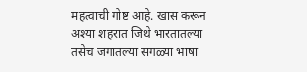महत्वाची गोष्ट आहे. खास करून अश्या शहरात जिथे भारतातल्या तसेच जगातल्या सगळ्या भाषा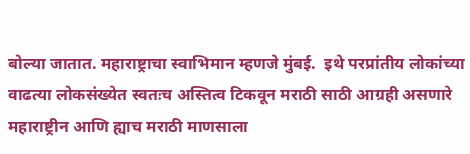बोल्या जातात. महाराष्ट्राचा स्वाभिमान म्हणजे मुंबई.  इथे परप्रांतीय लोकांच्या वाढत्या लोकसंख्येत स्वतःच अस्तित्व टिकवून मराठी साठी आग्रही असणारे महाराष्ट्रीन आणि ह्याच मराठी माणसाला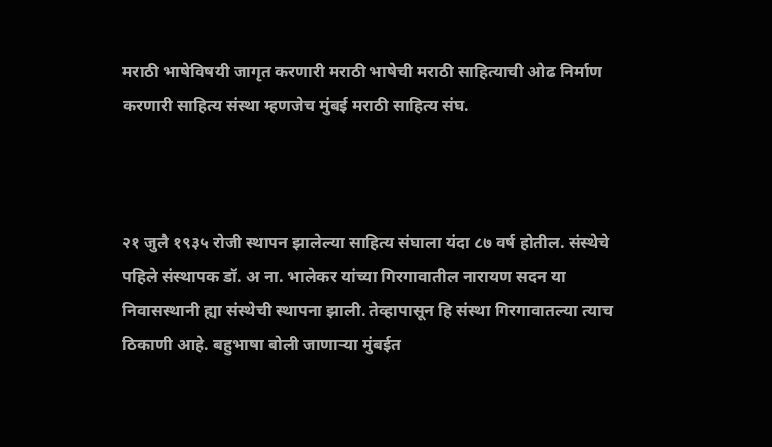मराठी भाषेविषयी जागृत करणारी मराठी भाषेची मराठी साहित्याची ओढ निर्माण करणारी साहित्य संस्था म्हणजेच मुंबई मराठी साहित्य संघ.



२१ जुलै १९३५ रोजी स्थापन झालेल्या साहित्य संघाला यंदा ८७ वर्ष होतील. संस्थेचे पहिले संस्थापक डॉ. अ ना. भालेकर यांच्या गिरगावातील नारायण सदन या निवासस्थानी ह्या संस्थेची स्थापना झाली. तेव्हापासून हि संस्था गिरगावातल्या त्याच ठिकाणी आहे. बहुभाषा बोली जाणाऱ्या मुंबईत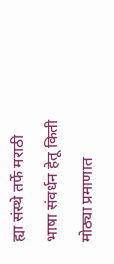ह्या संस्थे तर्फे मराठी भाषा संवर्धन हेतू किती मोठ्या प्रमाणात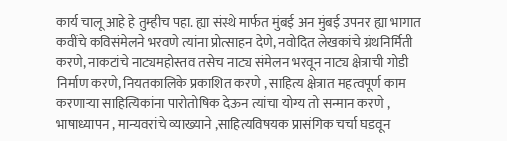कार्य चालू आहे हे तुम्हीच पहा. ह्या संस्थे मार्फत मुंबई अन मुंबई उपनर ह्या भागात कवींचे कविसंमेलने भरवणे त्यांना प्रोत्साहन देणे, नवोदित लेखकांचे ग्रंथनिर्मिती करणे, नाकटांचे नाट्यमहोस्तव तसेच नाट्य संमेलन भरवून नाट्य क्षेत्राची गोडी निर्माण करणे, नियतकालिके प्रकाशित करणे , साहित्य क्षेत्रात महत्वपूर्ण काम करणाऱ्या साहित्यिकांना पारोतोषिक देऊन त्यांचा योग्य तो सन्मान करणे , भाषाध्यापन , मान्यवरांचे व्याख्याने ,साहित्यविषयक प्रासंगिक चर्चा घडवून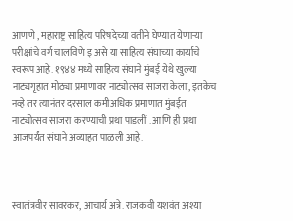आणणे , महाराष्ट्र साहित्य परिषदेच्या वतीने घेण्यात येणाऱ्या परीक्षांचे वर्ग चालविणे इ असे या साहित्य संघाच्या कार्याचे स्वरूप आहे. १९४४ मध्ये साहित्य संघाने मुंबई येथे खुल्या नाट्यगृहात मोठ्या प्रमाणावर नाट्योत्सव साजरा केला, इतकेच नव्हे तर त्यानंतर दरसाल कमीअधिक प्रमाणात मुंबईत नाट्योत्सव साजरा करण्याची प्रथा पाडलीं . आणि ही प्रथा आजपर्यंत संघाने अव्याहत पाळली आहे.



स्वातंत्रवीर सावरकर, आचार्य अत्रे. राजकवी यशवंत अश्या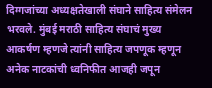दिग्गजांच्या अध्यक्षतेखाली संघाने साहित्य संमेलन भरवले. मुंबई मराठी साहित्य संघाचं मुख्य आकर्षण म्हणजे त्यांनी साहित्य जपणूक म्हणून अनेक नाटकांची ध्वनिफीत आजही जपून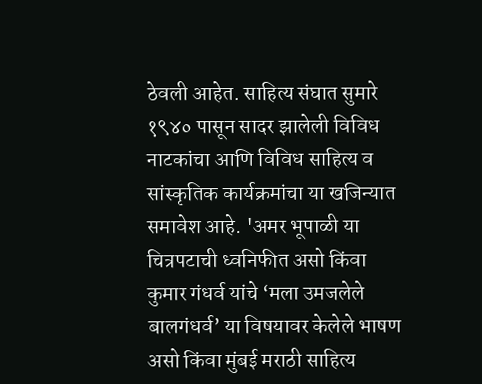ठेवली आहेत. साहित्य संघात सुमारे १९४० पासून सादर झालेली विविध नाटकांचा आणि विविध साहित्य व सांस्कृतिक कार्यक्रमांचा या खजिन्यात समावेश आहे. 'अमर भूपाळी या चित्रपटाची ध्वनिफीत असो किंवा कुमार गंधर्व यांचे ‘मला उमजलेले बालगंधर्व’ या विषयावर केलेले भाषण असो किंवा मुंबई मराठी साहित्य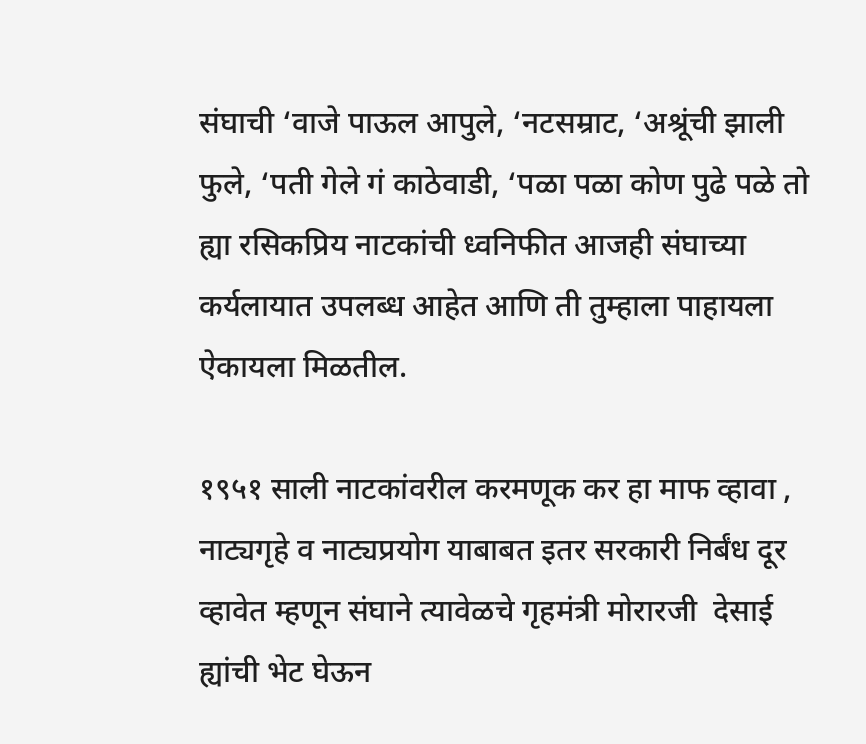संघाची ‘वाजे पाऊल आपुले, ‘नटसम्राट, ‘अश्रूंची झाली फुले, ‘पती गेले गं काठेवाडी, ‘पळा पळा कोण पुढे पळे तो ह्या रसिकप्रिय नाटकांची ध्वनिफीत आजही संघाच्या कर्यलायात उपलब्ध आहेत आणि ती तुम्हाला पाहायला ऐकायला मिळतील.

१९५१ साली नाटकांवरील करमणूक कर हा माफ व्हावा , नाट्यगृहे व नाट्यप्रयोग याबाबत इतर सरकारी निर्बंध दूर व्हावेत म्हणून संघाने त्यावेळचे गृहमंत्री मोरारजी  देसाई ह्यांची भेट घेऊन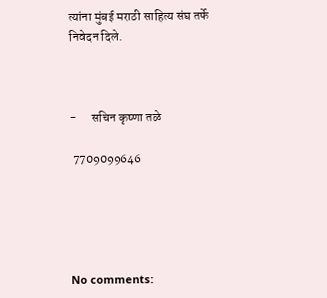त्यांना मुंबई मराठी साहित्य संघ तर्फे निवेदन दिले.



-      सचिन कृष्णा तळे

 7709099646





No comments: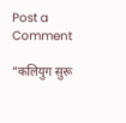Post a Comment

“कलियुग सुरू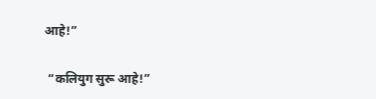आहे!”

 “कलियुग सुरू आहे!”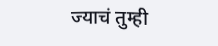ज्याचं तुम्ही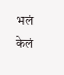भलं केलं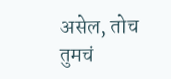असेल, तोच तुमचं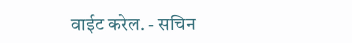वाईट करेल. - सचिन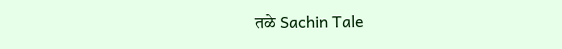तळे Sachin Tale